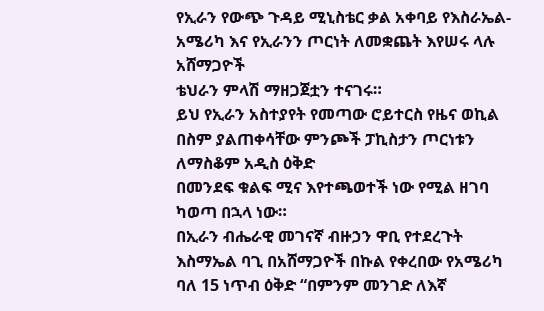የኢራን የውጭ ጉዳይ ሚኒስቴር ቃል አቀባይ የእስራኤል-አሜሪካ እና የኢራንን ጦርነት ለመቋጨት እየሠሩ ላሉ አሸማጋዮች
ቴህራን ምላሽ ማዘጋጀቷን ተናገሩ።
ይህ የኢራን አስተያየት የመጣው ሮይተርስ የዜና ወኪል በስም ያልጠቀሳቸው ምንጮች ፓኪስታን ጦርነቱን ለማስቆም አዲስ ዕቅድ
በመንደፍ ቁልፍ ሚና እየተጫወተች ነው የሚል ዘገባ ካወጣ በኋላ ነው።
በኢራን ብሔራዊ መገናኛ ብዙኃን ዋቢ የተደረጉት እስማኤል ባጊ በአሸማጋዮች በኩል የቀረበው የአሜሪካ ባለ 15 ነጥብ ዕቅድ “በምንም መንገድ ለእኛ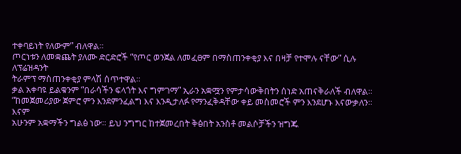ተቀባይነት የለውም” ብለዋል።
ጦርነቱን ለመቋጨት ያለሙ ድርድሮች “የጦር ወንጀል ለመፈፀም በማስጠንቀቂያ እና በዛቻ የተሞሉ ናቸው” ሲሉ ለፕሬዝዳንት
ትራምፕ ማስጠንቀቂያ ምላሽ ሰጥተዋል።
ቃል አቀባዩ ይልቁንም “በራሳችን ፍላጎት እና ግምገማ” ኢራን አቋሟን የምታሳውቅበትን ሰነድ አጠናቅራለች ብለዋል።
“ከመጀመሪያው ጀምሮ ምን እንደምንፈልግ እና እንዲታለፉ የማንፈቅዳቸው ቀይ መስመሮች ምን እንደሆኑ እናውቃለን። እናም
አሁንም አቋማችን ግልፅ ነው። ይህ ንግግር ከተጀመረበት ቅፅበት አንስቶ መልሶቻችን ዝግጁ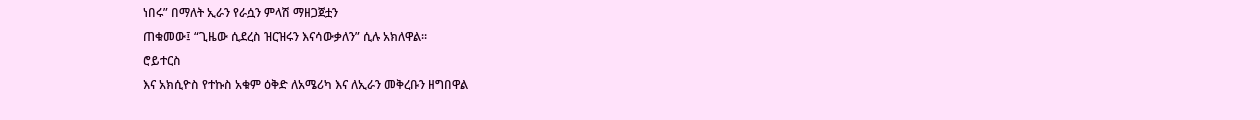ነበሩ” በማለት ኢራን የራሷን ምላሽ ማዘጋጀቷን
ጠቁመው፤ “ጊዜው ሲደረስ ዝርዝሩን እናሳውቃለን” ሲሉ አክለዋል።
ሮይተርስ
እና አክሲዮስ የተኩስ አቁም ዕቅድ ለአሜሪካ እና ለኢራን መቅረቡን ዘግበዋል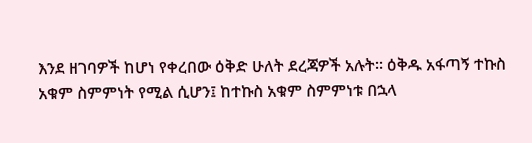እንደ ዘገባዎች ከሆነ የቀረበው ዕቅድ ሁለት ደረጃዎች አሉት። ዕቅዱ አፋጣኝ ተኩስ
አቁም ስምምነት የሚል ሲሆን፤ ከተኩስ አቁም ስምምነቱ በኋላ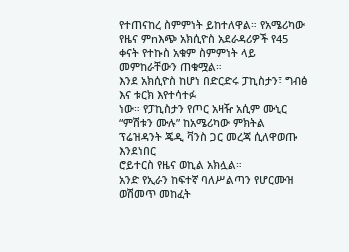የተጠናከረ ስምምነት ይከተለዋል። የአሜሪካው የዜና ምnእጭ አክሲዮስ አደራዳሪዎች የ45 ቀናት የተኩስ አቁም ስምምነት ላይ መምከራቸውን ጠቁሟል።
እንደ አክሲዮስ ከሆነ በድርድሩ ፓኪስታን፣ ግብፅ እና ቱርክ እየተሳተፉ
ነው። የፓኪስታን የጦር አዛዥ አሲም ሙኒር “ምሽቱን ሙሉ” ከአሜሪካው ምክትል ፕሬዝዳንት ጄዲ ቫንስ ጋር መረጃ ሲለዋወጡ እንደነበር
ሮይተርስ የዜና ወኪል አክሏል።
አንድ የኢራን ከፍተኛ ባለሥልጣን የሆርሙዝ ወሽመጥ መከፈት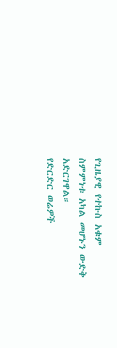የጊዜያዊ የተኩስ አቁም
ስምምነቱ አካል መሆኑን ውድቅ አድርገዋል።
የድርድር ወሬዎች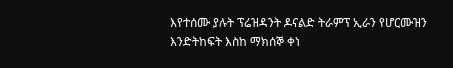እየተሰሙ ያሉት ፕሬዝዳንት ዶናልድ ትራምፕ ኢራን የሆርሙዝን
እንድትከፍት እስከ ማክሰኞ ቀነ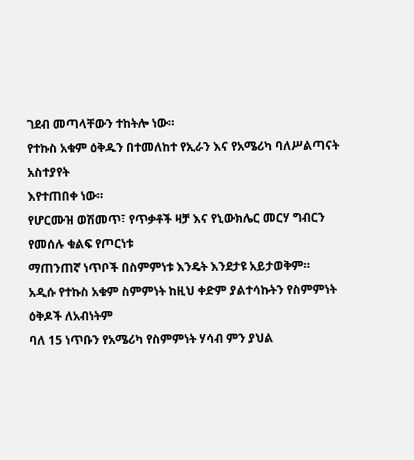ገደብ መጣላቸውን ተከትሎ ነው።
የተኩስ አቁም ዕቅዱን በተመለከተ የኢራን እና የአሜሪካ ባለሥልጣናት አስተያየት
እየተጠበቀ ነው።
የሆርሙዝ ወሽመጥ፣ የጥቃቶች ዛቻ እና የኒውክሌር መርሃ ግብርን የመሰሉ ቁልፍ የጦርነቱ
ማጠንጠኛ ነጥቦች በስምምነቱ እንዴት እንደታዩ አይታወቅም።
አዲሱ የተኩስ አቁም ስምምነት ከዚህ ቀድም ያልተሳኩትን የስምምነት ዕቅዶች ለአብነትም
ባለ 15 ነጥቡን የአሜሪካ የስምምነት ሃሳብ ምን ያህል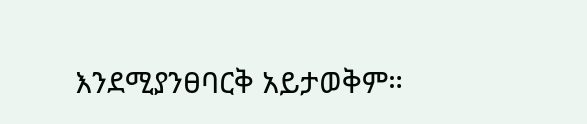እንደሚያንፀባርቅ አይታወቅም።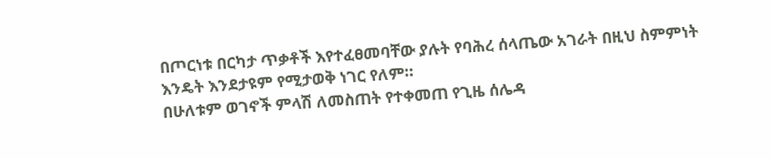በጦርነቱ በርካታ ጥቃቶች እየተፈፀመባቸው ያሉት የባሕረ ሰላጤው አገራት በዚህ ስምምነት
እንዴት እንደታዩም የሚታወቅ ነገር የለም።
በሁለቱም ወገኖች ምላሽ ለመስጠት የተቀመጠ የጊዜ ሰሌዳ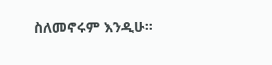ስለመኖሩም እንዲሁ።